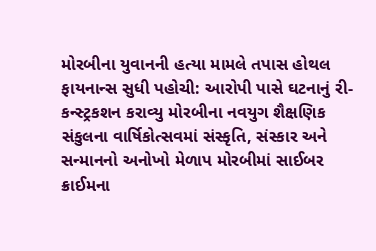મોરબીના યુવાનની હત્યા મામલે તપાસ હોથલ ફાયનાન્સ સુધી પહોચી: આરોપી પાસે ઘટનાનું રી-કન્સ્ટ્રકશન કરાવ્યુ મોરબીના નવયુગ શૈક્ષણિક સંકુલના વાર્ષિકોત્સવમાં સંસ્કૃતિ, સંસ્કાર અને સન્માનનો અનોખો મેળાપ મોરબીમાં સાઈબર ક્રાઈમના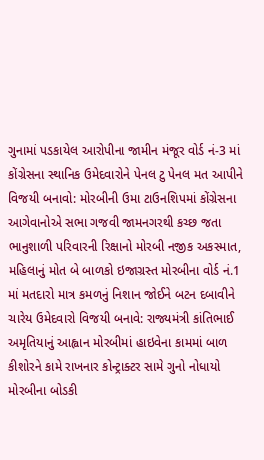ગુનામાં પડકાયેલ આરોપીના જામીન મંજૂર વોર્ડ નં-3 માં કોંગ્રેસના સ્થાનિક ઉમેદવારોને પેનલ ટુ પેનલ મત આપીને વિજયી બનાવો: મોરબીની ઉમા ટાઉનશિપમાં કોંગ્રેસના આગેવાનોએ સભા ગજવી જામનગરથી કચ્છ જતા ભાનુશાળી પરિવારની રિક્ષાનો મોરબી નજીક અકસ્માત, મહિલાનું મોત બે બાળકો ઇજાગ્રસ્ત મોરબીના વોર્ડ નં.1 માં મતદારો માત્ર કમળનું નિશાન જોઈને બટન દબાવીને ચારેય ઉમેદવારો વિજયી બનાવે: રાજ્યમંત્રી કાંતિભાઈ અમૃતિયાનું આહ્વાન મોરબીમાં હાઇવેના કામમાં બાળ કીશોરને કામે રાખનાર કોન્ટ્રાક્ટર સામે ગુનો નોધાયો મોરબીના બોડકી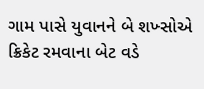ગામ પાસે યુવાનને બે શખ્સોએ ક્રિકેટ રમવાના બેટ વડે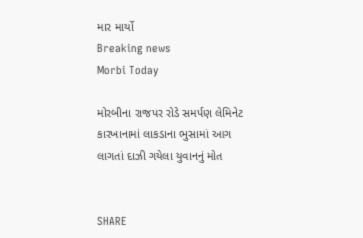માર માર્યો
Breaking news
Morbi Today

મોરબીના રાજપર રોડે સમર્પણ લેમિનેટ કારખાનામાં લાકડાના ભુસામાં આગ લાગતાં દાઝી ગયેલા યુવાનનું મોત


SHARE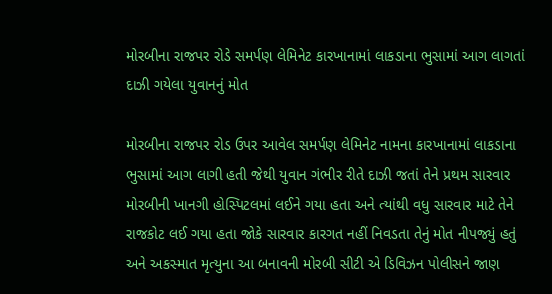મોરબીના રાજપર રોડે સમર્પણ લેમિનેટ કારખાનામાં લાકડાના ભુસામાં આગ લાગતાં દાઝી ગયેલા યુવાનનું મોત

મોરબીના રાજપર રોડ ઉપર આવેલ સમર્પણ લેમિનેટ નામના કારખાનામાં લાકડાના ભુસામાં આગ લાગી હતી જેથી યુવાન ગંભીર રીતે દાઝી જતાં તેને પ્રથમ સારવાર મોરબીની ખાનગી હોસ્પિટલમાં લઈને ગયા હતા અને ત્યાંથી વધુ સારવાર માટે તેને રાજકોટ લઈ ગયા હતા જોકે સારવાર કારગત નહીં નિવડતા તેનું મોત નીપજ્યું હતું અને અકસ્માત મૃત્યુના આ બનાવની મોરબી સીટી એ ડિવિઝન પોલીસને જાણ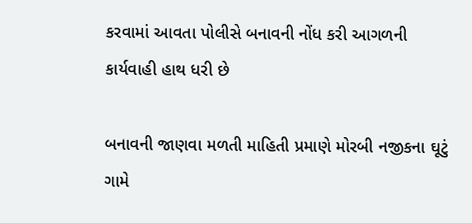કરવામાં આવતા પોલીસે બનાવની નોંધ કરી આગળની કાર્યવાહી હાથ ધરી છે

બનાવની જાણવા મળતી માહિતી પ્રમાણે મોરબી નજીકના ઘૂટું ગામે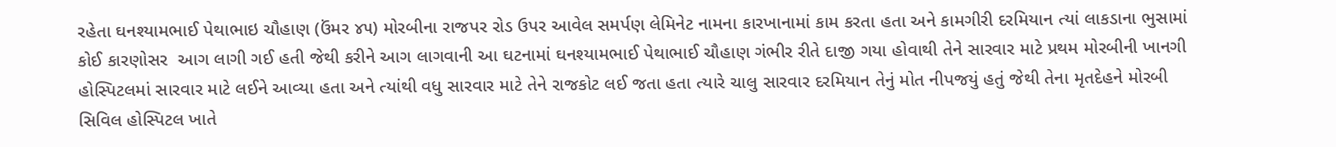રહેતા ઘનશ્યામભાઈ પેથાભાઇ ચૌહાણ (ઉંમર ૪૫) મોરબીના રાજપર રોડ ઉપર આવેલ સમર્પણ લેમિનેટ નામના કારખાનામાં કામ કરતા હતા અને કામગીરી દરમિયાન ત્યાં લાકડાના ભુસામાં કોઈ કારણોસર  આગ લાગી ગઈ હતી જેથી કરીને આગ લાગવાની આ ઘટનામાં ઘનશ્યામભાઈ પેથાભાઈ ચૌહાણ ગંભીર રીતે દાજી ગયા હોવાથી તેને સારવાર માટે પ્રથમ મોરબીની ખાનગી હોસ્પિટલમાં સારવાર માટે લઈને આવ્યા હતા અને ત્યાંથી વધુ સારવાર માટે તેને રાજકોટ લઈ જતા હતા ત્યારે ચાલુ સારવાર દરમિયાન તેનું મોત નીપજયું હતું જેથી તેના મૃતદેહને મોરબી સિવિલ હોસ્પિટલ ખાતે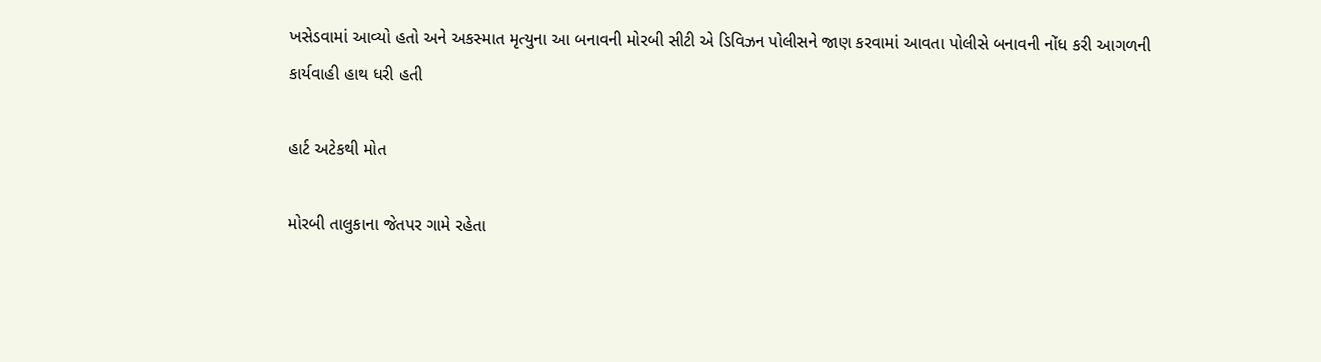ખસેડવામાં આવ્યો હતો અને અકસ્માત મૃત્યુના આ બનાવની મોરબી સીટી એ ડિવિઝન પોલીસને જાણ કરવામાં આવતા પોલીસે બનાવની નોંધ કરી આગળની કાર્યવાહી હાથ ધરી હતી

હાર્ટ અટેકથી મોત

મોરબી તાલુકાના જેતપર ગામે રહેતા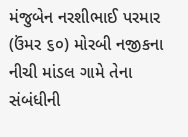મંજુબેન નરશીભાઈ પરમાર (ઉંમર ૬૦) મોરબી નજીકના નીચી માંડલ ગામે તેના સંબંધીની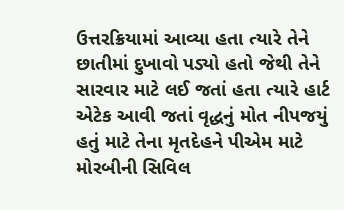ઉત્તરક્રિયામાં આવ્યા હતા ત્યારે તેને છાતીમાં દુખાવો પડ્યો હતો જેથી તેને સારવાર માટે લઈ જતાં હતા ત્યારે હાર્ટ એટેક આવી જતાં વૃદ્ધનું મોત નીપજયું હતું માટે તેના મૃતદેહને પીએમ માટે મોરબીની સિવિલ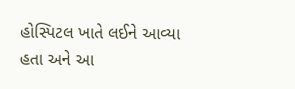હોસ્પિટલ ખાતે લઈને આવ્યા હતા અને આ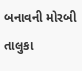બનાવની મોરબી તાલુકા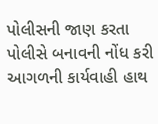પોલીસની જાણ કરતા પોલીસે બનાવની નોંધ કરી આગળની કાર્યવાહી હાથ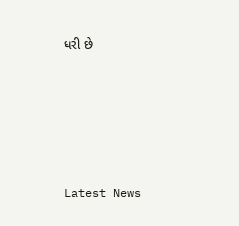ધરી છે






Latest News